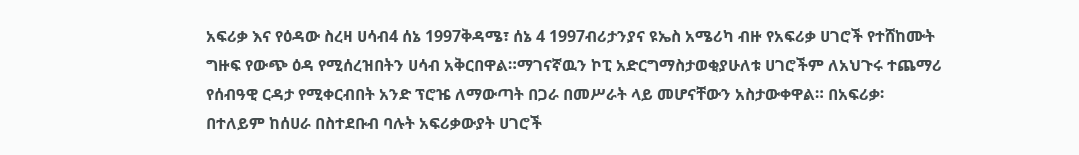አፍሪቃ እና የዕዳው ስረዛ ሀሳብ4 ሰኔ 1997ቅዳሜ፣ ሰኔ 4 1997ብሪታንያና ዩኤስ አሜሪካ ብዙ የአፍሪቃ ሀገሮች የተሸከሙት ግዙፍ የውጭ ዕዳ የሚሰረዝበትን ሀሳብ አቅርበዋል።ማገናኛዉን ኮፒ አድርግማስታወቂያሁለቱ ሀገሮችም ለአህጉሩ ተጨማሪ የሰብዓዊ ርዳታ የሚቀርብበት አንድ ፕሮዤ ለማውጣት በጋራ በመሥራት ላይ መሆናቸውን አስታውቀዋል። በአፍሪቃ፡ በተለይም ከሰሀራ በስተደቡብ ባሉት አፍሪቃውያት ሀገሮች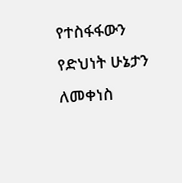የተስፋፋውን የድህነት ሁኔታን ለመቀነስ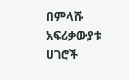በምላሹ አፍሪቃውያቱ ሀገሮች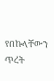የበኩላቸውን ጥረት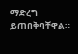ማድረግ ይጠበቅባቸዋል።